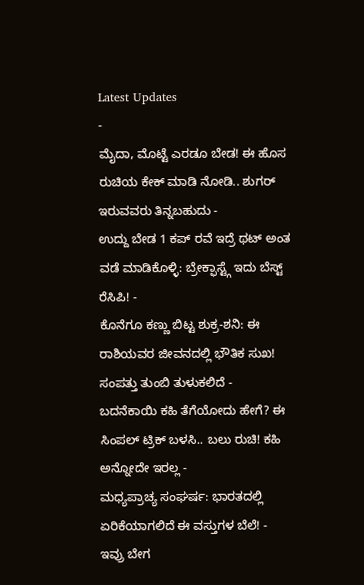Latest Updates
-
ಮೈದಾ, ಮೊಟ್ಟೆ ಎರಡೂ ಬೇಡ! ಈ ಹೊಸ ರುಚಿಯ ಕೇಕ್ ಮಾಡಿ ನೋಡಿ.. ಶುಗರ್ ಇರುವವರು ತಿನ್ನಬಹುದು -
ಉದ್ದು ಬೇಡ 1 ಕಪ್ ರವೆ ಇದ್ರೆ ಥಟ್ ಅಂತ ವಡೆ ಮಾಡಿಕೊಳ್ಳಿ: ಬ್ರೇಕ್ಫಾಸ್ಟ್ಗೆ ಇದು ಬೆಸ್ಟ್ ರೆಸಿಪಿ! -
ಕೊನೆಗೂ ಕಣ್ಣು ಬಿಟ್ಟ ಶುಕ್ರ-ಶನಿ: ಈ ರಾಶಿಯವರ ಜೀವನದಲ್ಲಿ ಭೌತಿಕ ಸುಖ! ಸಂಪತ್ತು ತುಂಬಿ ತುಳುಕಲಿದೆ -
ಬದನೆಕಾಯಿ ಕಹಿ ತೆಗೆಯೋದು ಹೇಗೆ? ಈ ಸಿಂಪಲ್ ಟ್ರಿಕ್ ಬಳಸಿ.. ಬಲು ರುಚಿ! ಕಹಿ ಅನ್ನೋದೇ ಇರಲ್ಲ -
ಮಧ್ಯಪ್ರಾಚ್ಯ ಸಂಘರ್ಷ: ಭಾರತದಲ್ಲಿ ಏರಿಕೆಯಾಗಲಿದೆ ಈ ವಸ್ತುಗಳ ಬೆಲೆ! -
ಇವ್ರು ಬೇಗ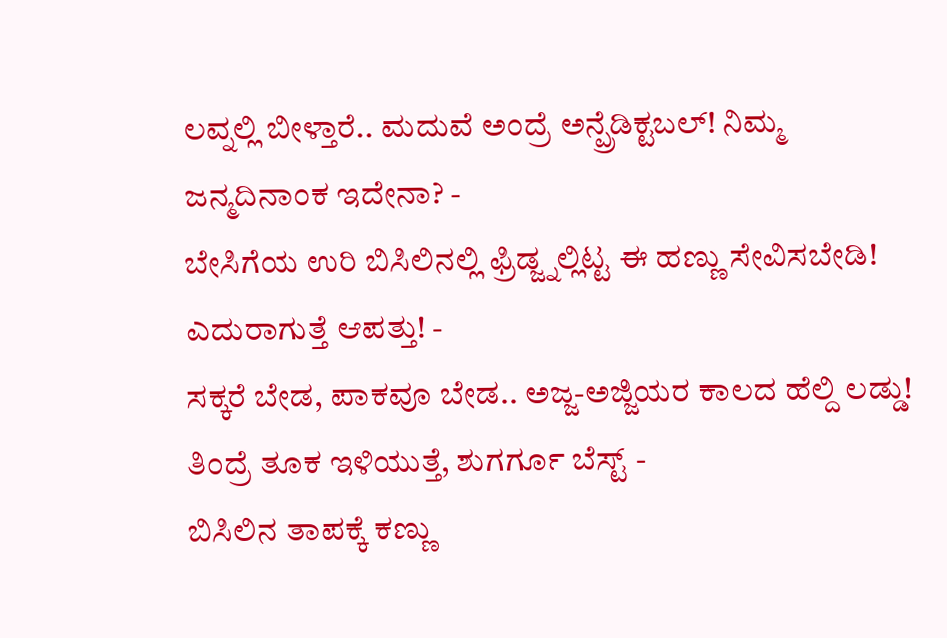ಲವ್ನಲ್ಲಿ ಬೀಳ್ತಾರೆ.. ಮದುವೆ ಅಂದ್ರೆ ಅನ್ಪ್ರೆಡಿಕ್ಟಬಲ್! ನಿಮ್ಮ ಜನ್ಮದಿನಾಂಕ ಇದೇನಾ? -
ಬೇಸಿಗೆಯ ಉರಿ ಬಿಸಿಲಿನಲ್ಲಿ ಫ್ರಿಡ್ಜ್ನಲ್ಲಿಟ್ಟ ಈ ಹಣ್ಣು ಸೇವಿಸಬೇಡಿ! ಎದುರಾಗುತ್ತೆ ಆಪತ್ತು! -
ಸಕ್ಕರೆ ಬೇಡ, ಪಾಕವೂ ಬೇಡ.. ಅಜ್ಜ-ಅಜ್ಜಿಯರ ಕಾಲದ ಹೆಲ್ದಿ ಲಡ್ಡು! ತಿಂದ್ರೆ ತೂಕ ಇಳಿಯುತ್ತೆ, ಶುಗರ್ಗೂ ಬೆಸ್ಟ್ -
ಬಿಸಿಲಿನ ತಾಪಕ್ಕೆ ಕಣ್ಣು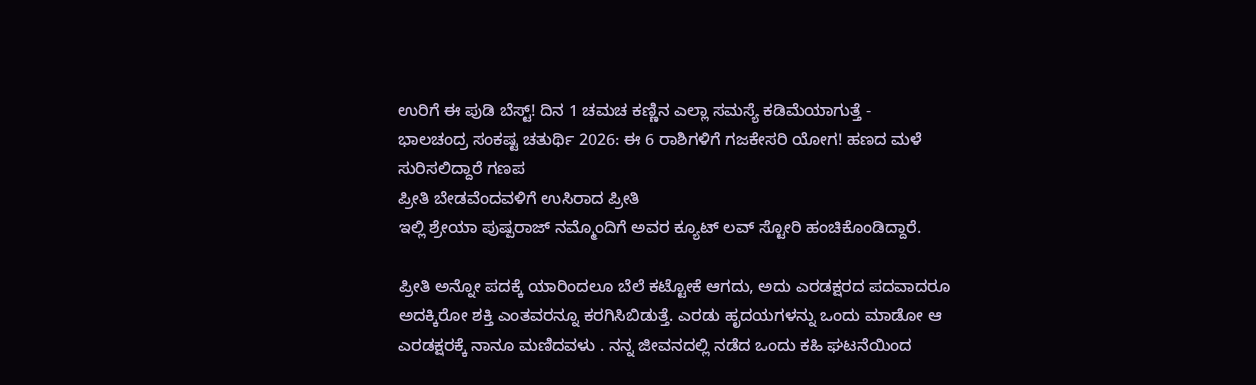ಉರಿಗೆ ಈ ಪುಡಿ ಬೆಸ್ಟ್! ದಿನ 1 ಚಮಚ ಕಣ್ಣಿನ ಎಲ್ಲಾ ಸಮಸ್ಯೆ ಕಡಿಮೆಯಾಗುತ್ತೆ -
ಭಾಲಚಂದ್ರ ಸಂಕಷ್ಟ ಚತುರ್ಥಿ 2026: ಈ 6 ರಾಶಿಗಳಿಗೆ ಗಜಕೇಸರಿ ಯೋಗ! ಹಣದ ಮಳೆ ಸುರಿಸಲಿದ್ದಾರೆ ಗಣಪ
ಪ್ರೀತಿ ಬೇಡವೆಂದವಳಿಗೆ ಉಸಿರಾದ ಪ್ರೀತಿ
ಇಲ್ಲಿ ಶ್ರೇಯಾ ಪುಷ್ಪರಾಜ್ ನಮ್ಮೊಂದಿಗೆ ಅವರ ಕ್ಯೂಟ್ ಲವ್ ಸ್ಟೋರಿ ಹಂಚಿಕೊಂಡಿದ್ದಾರೆ.

ಪ್ರೀತಿ ಅನ್ನೋ ಪದಕ್ಕೆ ಯಾರಿಂದಲೂ ಬೆಲೆ ಕಟ್ಟೋಕೆ ಆಗದು, ಅದು ಎರಡಕ್ಷರದ ಪದವಾದರೂ ಅದಕ್ಕಿರೋ ಶಕ್ತಿ ಎಂತವರನ್ನೂ ಕರಗಿಸಿಬಿಡುತ್ತೆ. ಎರಡು ಹೃದಯಗಳನ್ನು ಒಂದು ಮಾಡೋ ಆ ಎರಡಕ್ಷರಕ್ಕೆ ನಾನೂ ಮಣಿದವಳು . ನನ್ನ ಜೀವನದಲ್ಲಿ ನಡೆದ ಒಂದು ಕಹಿ ಘಟನೆಯಿಂದ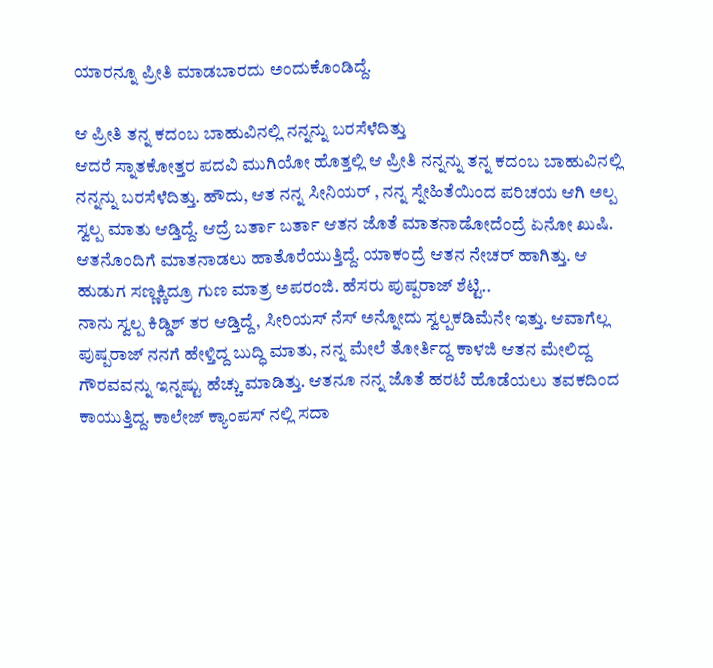ಯಾರನ್ನೂ ಪ್ರೀತಿ ಮಾಡಬಾರದು ಅಂದುಕೊಂಡಿದ್ದೆ.

ಆ ಪ್ರೀತಿ ತನ್ನ ಕದಂಬ ಬಾಹುವಿನಲ್ಲಿ ನನ್ನನ್ನು ಬರಸೆಳೆದಿತ್ತು
ಆದರೆ ಸ್ನಾತಕೋತ್ತರ ಪದವಿ ಮುಗಿಯೋ ಹೊತ್ತಲ್ಲಿ ಆ ಪ್ರೀತಿ ನನ್ನನ್ನು ತನ್ನ ಕದಂಬ ಬಾಹುವಿನಲ್ಲಿ ನನ್ನನ್ನು ಬರಸೆಳೆದಿತ್ತು. ಹೌದು, ಆತ ನನ್ನ ಸೀನಿಯರ್ , ನನ್ನ ಸ್ನೇಹಿತೆಯಿಂದ ಪರಿಚಯ ಆಗಿ ಅಲ್ಪ ಸ್ವಲ್ಪ ಮಾತು ಆಡ್ತಿದ್ದೆ. ಆದ್ರೆ ಬರ್ತಾ ಬರ್ತಾ ಆತನ ಜೊತೆ ಮಾತನಾಡೋದೆಂದ್ರೆ ಏನೋ ಖುಷಿ. ಆತನೊಂದಿಗೆ ಮಾತನಾಡಲು ಹಾತೊರೆಯುತ್ತಿದ್ದೆ. ಯಾಕಂದ್ರೆ ಆತನ ನೇಚರ್ ಹಾಗಿತ್ತು. ಆ ಹುಡುಗ ಸಣ್ಣಕ್ಕಿದ್ರೂ ಗುಣ ಮಾತ್ರ ಅಪರಂಜಿ. ಹೆಸರು ಪುಷ್ಪರಾಜ್ ಶೆಟ್ಟಿ..
ನಾನು ಸ್ವಲ್ಪ ಕಿಡ್ಡಿಶ್ ತರ ಆಡ್ತಿದ್ದೆ, ಸೀರಿಯಸ್ ನೆಸ್ ಅನ್ನೋದು ಸ್ವಲ್ಪಕಡಿಮೆನೇ ಇತ್ತು. ಆವಾಗೆಲ್ಲ ಪುಷ್ಪರಾಜ್ ನನಗೆ ಹೇಳ್ತಿದ್ದ ಬುದ್ಧಿ ಮಾತು, ನನ್ನ ಮೇಲೆ ತೋರ್ತಿದ್ದ ಕಾಳಜಿ ಆತನ ಮೇಲಿದ್ದ ಗೌರವವನ್ನು ಇನ್ನಷ್ಟು ಹೆಚ್ಚು ಮಾಡಿತ್ತು. ಆತನೂ ನನ್ನ ಜೊತೆ ಹರಟೆ ಹೊಡೆಯಲು ತವಕದಿಂದ ಕಾಯುತ್ತಿದ್ದ. ಕಾಲೇಜ್ ಕ್ಯಾಂಪಸ್ ನಲ್ಲಿ ಸದಾ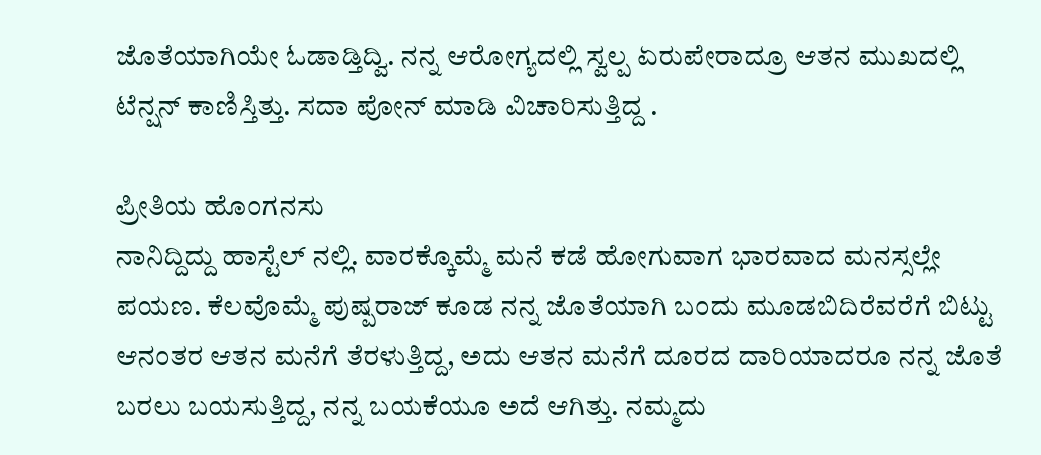ಜೊತೆಯಾಗಿಯೇ ಓಡಾಡ್ತಿದ್ವಿ. ನನ್ನ ಆರೋಗ್ಯದಲ್ಲಿ ಸ್ವಲ್ಪ ಏರುಪೇರಾದ್ರೂ ಆತನ ಮುಖದಲ್ಲಿ ಟೆನ್ಷನ್ ಕಾಣಿಸ್ತಿತ್ತು. ಸದಾ ಪೋನ್ ಮಾಡಿ ವಿಚಾರಿಸುತ್ತಿದ್ದ .

ಪ್ರೀತಿಯ ಹೊಂಗನಸು
ನಾನಿದ್ದಿದ್ದು ಹಾಸ್ಟೆಲ್ ನಲ್ಲಿ. ವಾರಕ್ಕೊಮ್ಮೆ ಮನೆ ಕಡೆ ಹೋಗುವಾಗ ಭಾರವಾದ ಮನಸ್ಸಲ್ಲೇ ಪಯಣ. ಕೆಲವೊಮ್ಮೆ ಪುಷ್ಪರಾಜ್ ಕೂಡ ನನ್ನ ಜೊತೆಯಾಗಿ ಬಂದು ಮೂಡಬಿದಿರೆವರೆಗೆ ಬಿಟ್ಟು ಆನಂತರ ಆತನ ಮನೆಗೆ ತೆರಳುತ್ತಿದ್ದ, ಅದು ಆತನ ಮನೆಗೆ ದೂರದ ದಾರಿಯಾದರೂ ನನ್ನ ಜೊತೆ ಬರಲು ಬಯಸುತ್ತಿದ್ದ, ನನ್ನ ಬಯಕೆಯೂ ಅದೆ ಆಗಿತ್ತು. ನಮ್ಮದು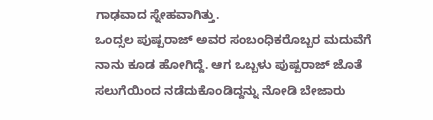ಗಾಢವಾದ ಸ್ನೇಹವಾಗಿತ್ತು.
ಒಂದ್ಸಲ ಪುಷ್ಪರಾಜ್ ಅವರ ಸಂಬಂಧಿಕರೊಬ್ಬರ ಮದುವೆಗೆ ನಾನು ಕೂಡ ಹೋಗಿದ್ದೆ. ಆಗ ಒಬ್ಬಳು ಪುಷ್ಪರಾಜ್ ಜೊತೆ ಸಲುಗೆಯಿಂದ ನಡೆದುಕೊಂಡಿದ್ದನ್ನು ನೋಡಿ ಬೇಜಾರು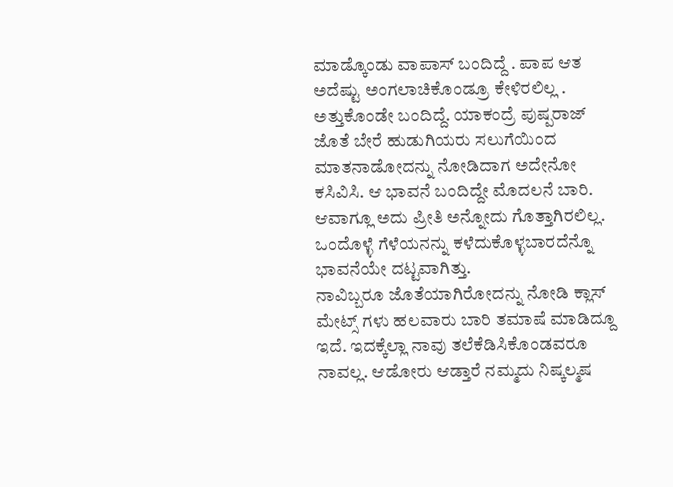ಮಾಡ್ಕೊಂಡು ವಾಪಾಸ್ ಬಂದಿದ್ದೆ . ಪಾಪ ಆತ ಅದೆಷ್ಟು ಅಂಗಲಾಚಿಕೊಂಡ್ರೂ ಕೇಳಿರಲಿಲ್ಲ . ಅತ್ತುಕೊಂಡೇ ಬಂದಿದ್ದೆ. ಯಾಕಂದ್ರೆ ಪುಷ್ಪರಾಜ್ ಜೊತೆ ಬೇರೆ ಹುಡುಗಿಯರು ಸಲುಗೆಯಿಂದ ಮಾತನಾಡೋದನ್ನು ನೋಡಿದಾಗ ಅದೇನೋ ಕಸಿವಿಸಿ. ಆ ಭಾವನೆ ಬಂದಿದ್ದೇ ಮೊದಲನೆ ಬಾರಿ. ಆವಾಗ್ಲೂ ಅದು ಪ್ರೀತಿ ಅನ್ನೋದು ಗೊತ್ತಾಗಿರಲಿಲ್ಲ.
ಒಂದೊಳ್ಳೆ ಗೆಳೆಯನನ್ನು ಕಳೆದುಕೊಳ್ಳಬಾರದೆನ್ನೊ ಭಾವನೆಯೇ ದಟ್ಟವಾಗಿತ್ತು.
ನಾವಿಬ್ಬರೂ ಜೊತೆಯಾಗಿರೋದನ್ನು ನೋಡಿ ಕ್ಲಾಸ್ ಮೇಟ್ಸ್ ಗಳು ಹಲವಾರು ಬಾರಿ ತಮಾಷೆ ಮಾಡಿದ್ದೂ ಇದೆ. ಇದಕ್ಕೆಲ್ಲಾ ನಾವು ತಲೆಕೆಡಿಸಿಕೊಂಡವರೂ ನಾವಲ್ಲ. ಆಡೋರು ಆಡ್ತಾರೆ ನಮ್ಮದು ನಿಷ್ಕಲ್ಮಷ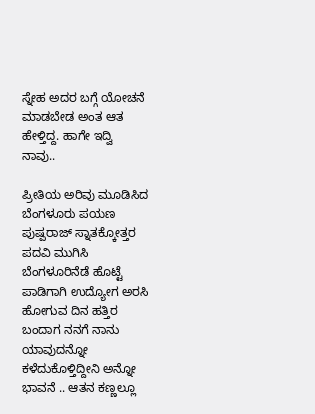ಸ್ನೇಹ ಅದರ ಬಗ್ಗೆ ಯೋಚನೆ ಮಾಡಬೇಡ ಅಂತ ಆತ ಹೇಳ್ತಿದ್ದ. ಹಾಗೇ ಇದ್ವಿ ನಾವು..

ಪ್ರೀತಿಯ ಅರಿವು ಮೂಡಿಸಿದ ಬೆಂಗಳೂರು ಪಯಣ
ಪುಷ್ಪರಾಜ್ ಸ್ನಾತಕ್ಕೋತ್ತರ ಪದವಿ ಮುಗಿಸಿ ಬೆಂಗಳೂರಿನೆಡೆ ಹೊಟ್ಟೆ ಪಾಡಿಗಾಗಿ ಉದ್ಯೋಗ ಅರಸಿ ಹೋಗುವ ದಿನ ಹತ್ತಿರ ಬಂದಾಗ ನನಗೆ ನಾನು ಯಾವುದನ್ನೋ ಕಳೆದುಕೊಳ್ತಿದ್ದೀನಿ ಅನ್ನೋ ಭಾವನೆ .. ಆತನ ಕಣ್ಣಲ್ಲೂ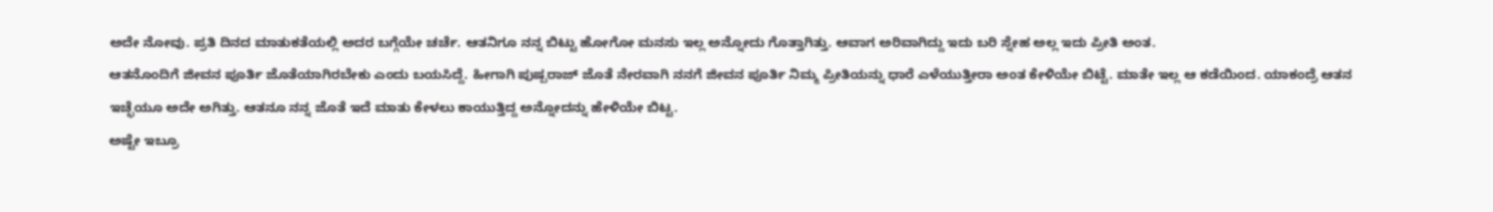ಅದೇ ನೋವು. ಪ್ರತಿ ದಿನದ ಮಾತುಕತೆಯಲ್ಲಿ ಅದರ ಬಗ್ಗೆಯೇ ಚರ್ಚೆ. ಆತನಿಗೂ ನನ್ನ ಬಿಟ್ಟು ಹೋಗೋ ಮನಸು ಇಲ್ಲ ಅನ್ನೋದು ಗೊತ್ತಾಗಿತ್ತು. ಆವಾಗ ಅರಿವಾಗಿದ್ದು ಇದು ಬರಿ ಸ್ನೇಹ ಅಲ್ಲ ಇದು ಪ್ರೀತಿ ಅಂತ.
ಆತನೊಂದಿಗೆ ಜೀವನ ಪೂರ್ತಿ ಜೊತೆಯಾಗಿರಬೇಕು ಎಂದು ಬಯಸಿದ್ದೆ. ಹೀಗಾಗಿ ಪುಷ್ಪರಾಜ್ ಜೊತೆ ನೇರವಾಗಿ ನನಗೆ ಜೀವನ ಪೂರ್ತಿ ನಿಮ್ಮ ಪ್ರೀತಿಯನ್ನು ಧಾರೆ ಎಳೆಯುತ್ತೀರಾ ಅಂತ ಕೇಳಿಯೇ ಬಿಟ್ಟೆ. ಮಾತೇ ಇಲ್ಲ ಆ ಕಡೆಯಿಂದ. ಯಾಕಂದ್ರೆ ಆತನ ಇಚ್ಛೆಯೂ ಅದೇ ಅಗಿತ್ತು. ಆತನೂ ನನ್ನ ಜೊತೆ ಇದೆ ಮಾತು ಕೇಳಲು ಕಾಯುತ್ತಿದ್ದ ಅನ್ನೋದನ್ನು ಹೇಳಿಯೇ ಬಿಟ್ಟ.
ಅಷ್ಟೇ ಇಬ್ರೂ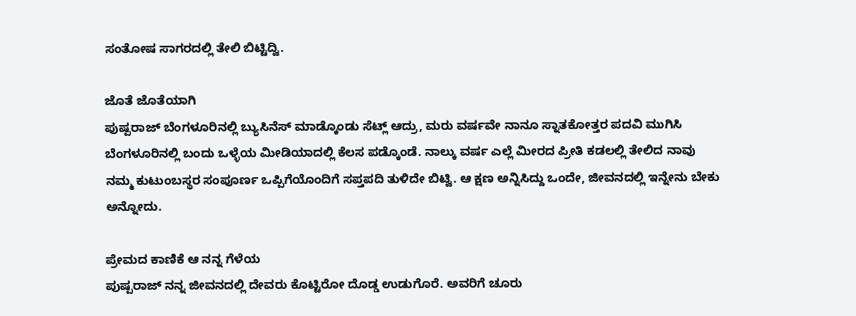ಸಂತೋಷ ಸಾಗರದಲ್ಲಿ ತೇಲಿ ಬಿಟ್ಟಿದ್ವಿ.

ಜೊತೆ ಜೊತೆಯಾಗಿ
ಪುಷ್ಪರಾಜ್ ಬೆಂಗಳೂರಿನಲ್ಲಿ ಬ್ಯುಸಿನೆಸ್ ಮಾಡ್ಕೊಂಡು ಸೆಟ್ಲ್ ಆದ್ರು, ಮರು ವರ್ಷವೇ ನಾನೂ ಸ್ನಾತಕೋತ್ತರ ಪದವಿ ಮುಗಿಸಿ ಬೆಂಗಳೂರಿನಲ್ಲಿ ಬಂದು ಒಳ್ಳೆಯ ಮೀಡಿಯಾದಲ್ಲಿ ಕೆಲಸ ಪಡ್ಕೊಂಡೆ. ನಾಲ್ಕು ವರ್ಷ ಎಲ್ಲೆ ಮೀರದ ಪ್ರೀತಿ ಕಡಲಲ್ಲಿ ತೇಲಿದ ನಾವು ನಮ್ಮ ಕುಟುಂಬಸ್ಥರ ಸಂಪೂರ್ಣ ಒಪ್ಪಿಗೆಯೊಂದಿಗೆ ಸಪ್ತಪದಿ ತುಳಿದೇ ಬಿಟ್ವಿ. ಆ ಕ್ಷಣ ಅನ್ನಿಸಿದ್ದು ಒಂದೇ, ಜೀವನದಲ್ಲಿ ಇನ್ನೇನು ಬೇಕು ಅನ್ನೋದು.

ಪ್ರೇಮದ ಕಾಣಿಕೆ ಆ ನನ್ನ ಗೆಳೆಯ
ಪುಷ್ಪರಾಜ್ ನನ್ನ ಜೀವನದಲ್ಲಿ ದೇವರು ಕೊಟ್ಟಿರೋ ದೊಡ್ಡ ಉಡುಗೊರೆ. ಅವರಿಗೆ ಚೂರು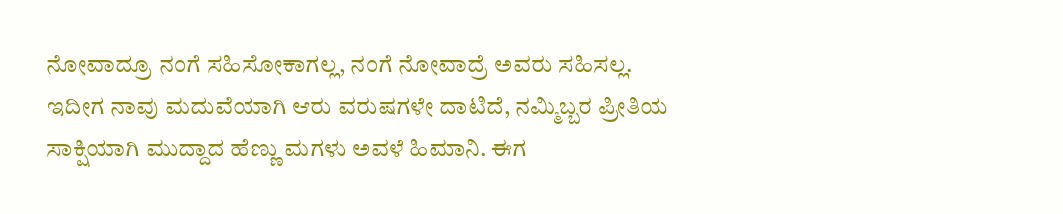ನೋವಾದ್ರೂ ನಂಗೆ ಸಹಿಸೋಕಾಗಲ್ಲ, ನಂಗೆ ನೋವಾದ್ರೆ ಅವರು ಸಹಿಸಲ್ಲ.
ಇದೀಗ ನಾವು ಮದುವೆಯಾಗಿ ಆರು ವರುಷಗಳೇ ದಾಟಿದೆ, ನಮ್ಮಿಬ್ಬರ ಪ್ರೀತಿಯ ಸಾಕ್ಷಿಯಾಗಿ ಮುದ್ದಾದ ಹೆಣ್ಣು ಮಗಳು ಅವಳೆ ಹಿಮಾನಿ. ಈಗ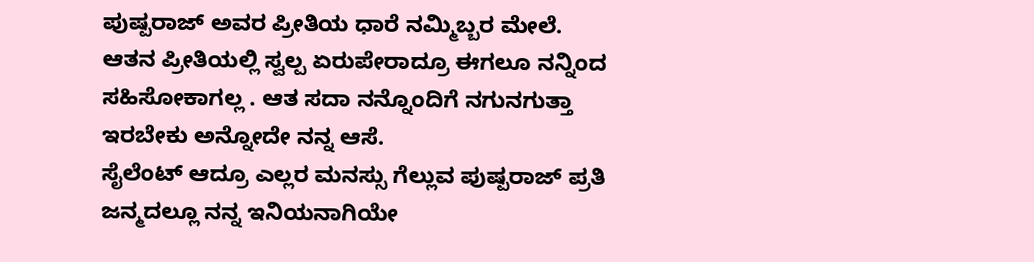ಪುಷ್ಪರಾಜ್ ಅವರ ಪ್ರೀತಿಯ ಧಾರೆ ನಮ್ಮಿಬ್ಬರ ಮೇಲೆ. ಆತನ ಪ್ರೀತಿಯಲ್ಲಿ ಸ್ವಲ್ಪ ಏರುಪೇರಾದ್ರೂ ಈಗಲೂ ನನ್ನಿಂದ ಸಹಿಸೋಕಾಗಲ್ಲ . ಆತ ಸದಾ ನನ್ನೊಂದಿಗೆ ನಗುನಗುತ್ತಾ ಇರಬೇಕು ಅನ್ನೋದೇ ನನ್ನ ಆಸೆ.
ಸೈಲೆಂಟ್ ಆದ್ರೂ ಎಲ್ಲರ ಮನಸ್ಸು ಗೆಲ್ಲುವ ಪುಷ್ಪರಾಜ್ ಪ್ರತಿ ಜನ್ಮದಲ್ಲೂ ನನ್ನ ಇನಿಯನಾಗಿಯೇ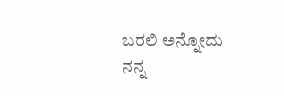ಬರಲಿ ಅನ್ನೋದು ನನ್ನ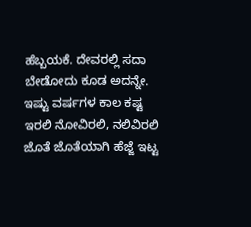ಹೆಬ್ಬಯಕೆ. ದೇವರಲ್ಲಿ ಸದಾ ಬೇಡೋದು ಕೂಡ ಅದನ್ನೇ. ಇಷ್ಟು ವರ್ಷಗಳ ಕಾಲ ಕಷ್ಟ ಇರಲಿ ನೋವಿರಲಿ, ನಲಿವಿರಲಿ ಜೊತೆ ಜೊತೆಯಾಗಿ ಹೆಜ್ಜೆ ಇಟ್ಟ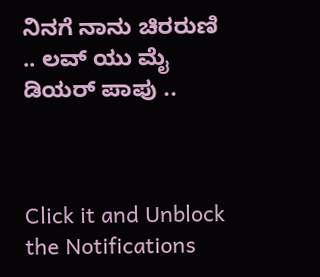ನಿನಗೆ ನಾನು ಚಿರರುಣಿ .. ಲವ್ ಯು ಮೈ ಡಿಯರ್ ಪಾಪು ..



Click it and Unblock the Notifications